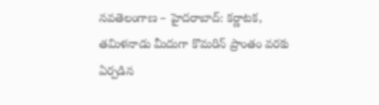నవతెలంగాణ – హైదరాబాద్: కర్ణాటక, తమిళనాడు మీదుగా కొమరిన్ ప్రాంతం వరకు ఏర్పడిన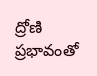ద్రోణి ప్రభావంతో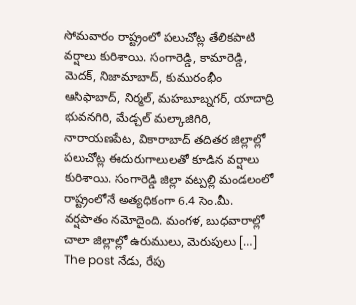సోమవారం రాష్ట్రంలో పలుచోట్ల తేలికపాటి వర్షాలు కురిశాయి. సంగారెడ్డి, కామారెడ్డి, మెదక్, నిజామాబాద్, కుమురంభీం ఆసిఫాబాద్, నిర్మల్, మహబూబ్నగర్, యాదాద్రి భువనగిరి, మేడ్చల్ మల్కాజిగిరి, నారాయణపేట, వికారాబాద్ తదితర జిల్లాల్లో పలుచోట్ల ఈదురుగాలులతో కూడిన వర్షాలు కురిశాయి. సంగారెడ్డి జిల్లా వట్పల్లి మండలంలో రాష్ట్రంలోనే అత్యధికంగా 6.4 సెం.మీ. వర్షపాతం నమోదైంది. మంగళ, బుధవారాల్లో చాలా జిల్లాల్లో ఉరుములు, మెరుపులు […]
The post నేడు, రేపు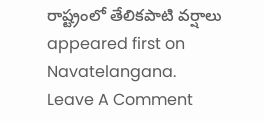రాష్ట్రంలో తేలికపాటి వర్షాలు appeared first on Navatelangana.
Leave A Comment